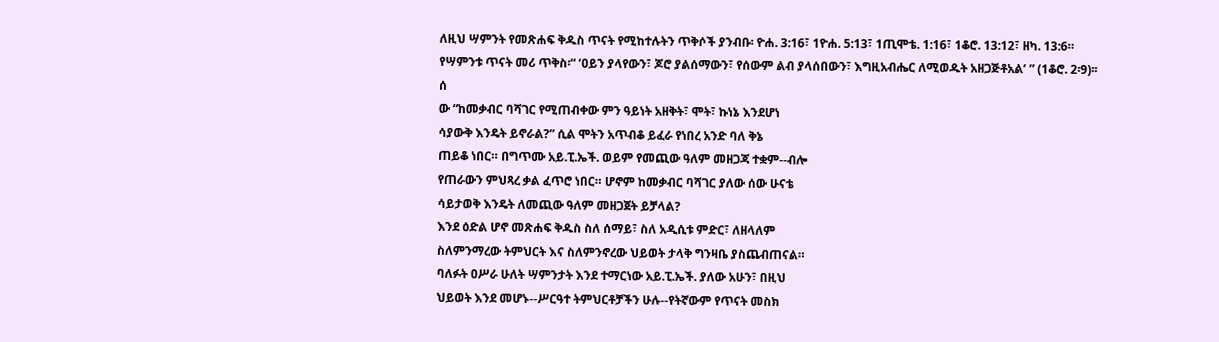ለዚህ ሣምንት የመጽሐፍ ቅዱስ ጥናት የሚከተሉትን ጥቅሶች ያንብቡ፡ ዮሐ. 3:16፣ 1ዮሐ. 5:13፣ 1ጢሞቴ. 1:16፣ 1ቆሮ. 13:12፣ ዘካ. 13:6።
የሣምንቱ ጥናት መሪ ጥቅስ፡“ ‘ዐይን ያላየውን፣ ጆሮ ያልሰማውን፣ የሰውም ልብ ያላሰበውን፣ እግዚአብሔር ለሚወዱት አዘጋጅቶአል’ ” (1ቆሮ. 2፡9)፡፡
ሰ
ው “ከመቃብር ባሻገር የሚጠብቀው ምን ዓይነት አዘቅት፣ ሞት፣ ኩነኔ እንደሆነ
ሳያውቅ እንዴት ይኖራል?” ሲል ሞትን አጥብቆ ይፈራ የነበረ አንድ ባለ ቅኔ
ጠይቆ ነበር። በግጥሙ አይ.ፒ.ኤች. ወይም የመጪው ዓለም መዘጋጃ ተቋም--ብሎ
የጠራውን ምህጻረ ቃል ፈጥሮ ነበር። ሆኖም ከመቃብር ባሻገር ያለው ሰው ሁናቴ
ሳይታወቅ እንዴት ለመጪው ዓለም መዘጋጀት ይቻላል?
እንደ ዕድል ሆኖ መጽሐፍ ቅዱስ ስለ ሰማይ፣ ስለ አዲሲቱ ምድር፣ ለዘላለም
ስለምንማረው ትምህርት እና ስለምንኖረው ህይወት ታላቅ ግንዛቤ ያስጨብጠናል።
ባለፉት ዐሥራ ሁለት ሣምንታት እንደ ተማርነው አይ.ፒ.ኤች. ያለው አሁን፣ በዚህ
ህይወት እንደ መሆኑ--ሥርዓተ ትምህርቶቻችን ሁሉ--የትኛውም የጥናት መስክ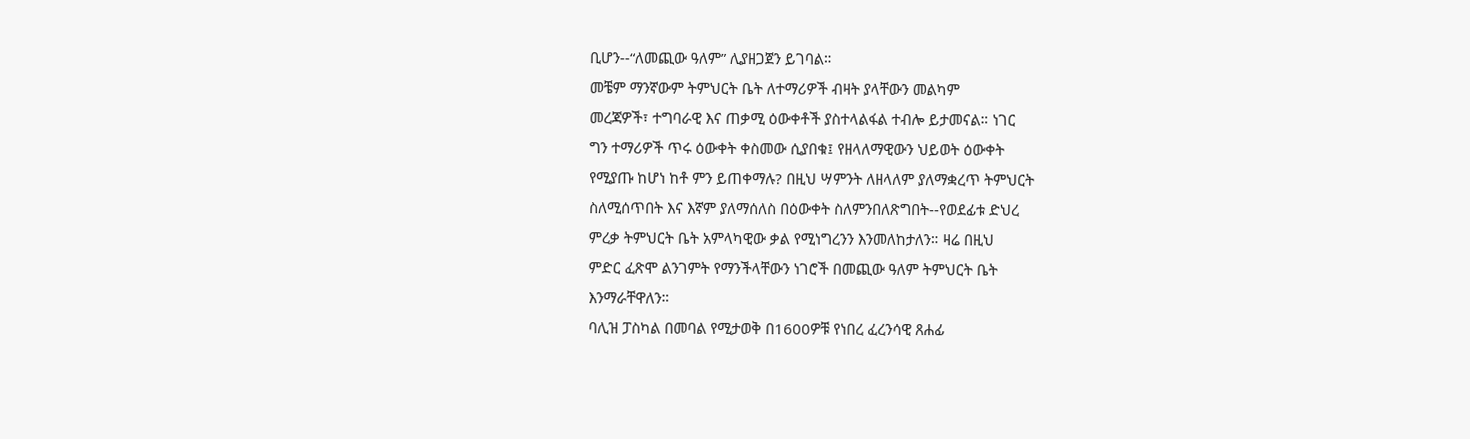ቢሆን--“ለመጪው ዓለም” ሊያዘጋጀን ይገባል።
መቼም ማንኛውም ትምህርት ቤት ለተማሪዎች ብዛት ያላቸውን መልካም
መረጃዎች፣ ተግባራዊ እና ጠቃሚ ዕውቀቶች ያስተላልፋል ተብሎ ይታመናል። ነገር
ግን ተማሪዎች ጥሩ ዕውቀት ቀስመው ሲያበቁ፤ የዘላለማዊውን ህይወት ዕውቀት
የሚያጡ ከሆነ ከቶ ምን ይጠቀማሉ? በዚህ ሣምንት ለዘላለም ያለማቋረጥ ትምህርት
ስለሚሰጥበት እና እኛም ያለማሰለስ በዕውቀት ስለምንበለጽግበት--የወደፊቱ ድህረ
ምረቃ ትምህርት ቤት አምላካዊው ቃል የሚነግረንን እንመለከታለን። ዛሬ በዚህ
ምድር ፈጽሞ ልንገምት የማንችላቸውን ነገሮች በመጪው ዓለም ትምህርት ቤት
እንማራቸዋለን።
ባሊዝ ፓስካል በመባል የሚታወቅ በ1600ዎቹ የነበረ ፈረንሳዊ ጸሐፊ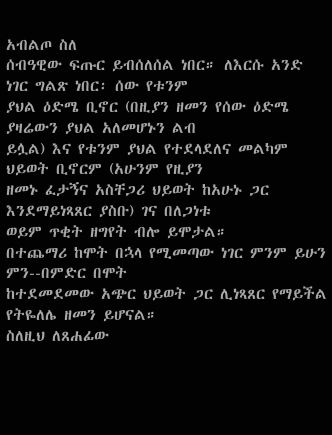አብልጦ ስለ
ሰብዓዊው ፍጡር ይብሰለሰል ነበር። ለእርሱ አንድ ነገር ግልጽ ነበር፡ ሰው የቱንም
ያህል ዕድሜ ቢኖር (በዚያን ዘመን የሰው ዕድሜ ያዛሬውን ያህል አለመሆኑን ልብ
ይሏል) እና የቱንም ያህል የተደላደለና መልካም ህይወት ቢኖርም (አሁንም የዚያን
ዘመኑ ፈታኝና አስቸጋሪ ህይወት ከአሁኑ ጋር እንደማይነጻጸር ያስቡ) ገና በለጋነቱ
ወይም ጥቂት ዘግየት ብሎ ይሞታል።
በተጨማሪ ከሞት በኋላ የሚመጣው ነገር ምንም ይሁን ምን--በምድር በሞት
ከተደመደመው አጭር ህይወት ጋር ሊነጻጸር የማይችል የትዬለሌ ዘመን ይሆናል።
ስለዚህ ለጸሐፊው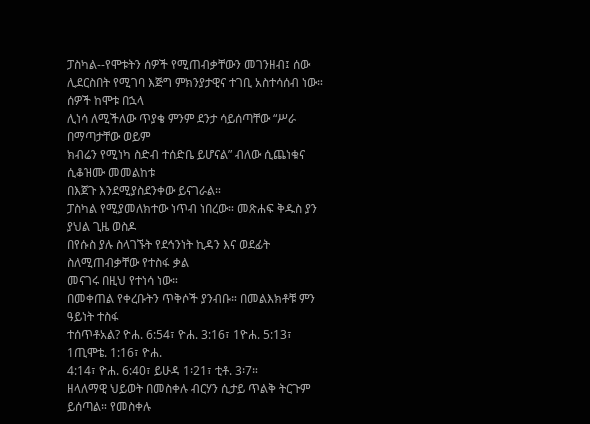ፓስካል--የሞቱትን ሰዎች የሚጠብቃቸውን መገንዘብ፤ ሰው
ሊደርስበት የሚገባ እጅግ ምክንያታዊና ተገቢ አስተሳሰብ ነው። ሰዎች ከሞቱ በኋላ
ሊነሳ ለሚችለው ጥያቄ ምንም ደንታ ሳይሰጣቸው “ሥራ በማጣታቸው ወይም
ክብሬን የሚነካ ስድብ ተሰድቤ ይሆናል” ብለው ሲጨነቁና ሲቆዝሙ መመልከቱ
በእጀጉ እንደሚያስደንቀው ይናገራል።
ፓስካል የሚያመለክተው ነጥብ ነበረው። መጽሐፍ ቅዱስ ያን ያህል ጊዜ ወስዶ
በየሱስ ያሉ ስላገኙት የደኅንነት ኪዳን እና ወደፊት ስለሚጠብቃቸው የተስፋ ቃል
መናገሩ በዚህ የተነሳ ነው።
በመቀጠል የቀረቡትን ጥቅሶች ያንብቡ። በመልእክቶቹ ምን ዓይነት ተስፋ
ተሰጥቶአል? ዮሐ. 6:54፣ ዮሐ. 3:16፣ 1ዮሐ. 5:13፣ 1ጢሞቴ. 1:16፣ ዮሐ.
4:14፣ ዮሐ. 6:40፣ ይሁዳ 1፡21፣ ቲቶ. 3፡7።
ዘላለማዊ ህይወት በመስቀሉ ብርሃን ሲታይ ጥልቅ ትርጉም ይሰጣል። የመስቀሉ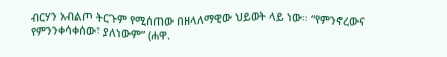ብርሃን አብልጦ ትርጉም የሚሰጠው በዘላለማዊው ህይወት ላይ ነው። “የምንኖረውና
የምንንቀሳቀሰው፣ ያለነውም” (ሐዋ.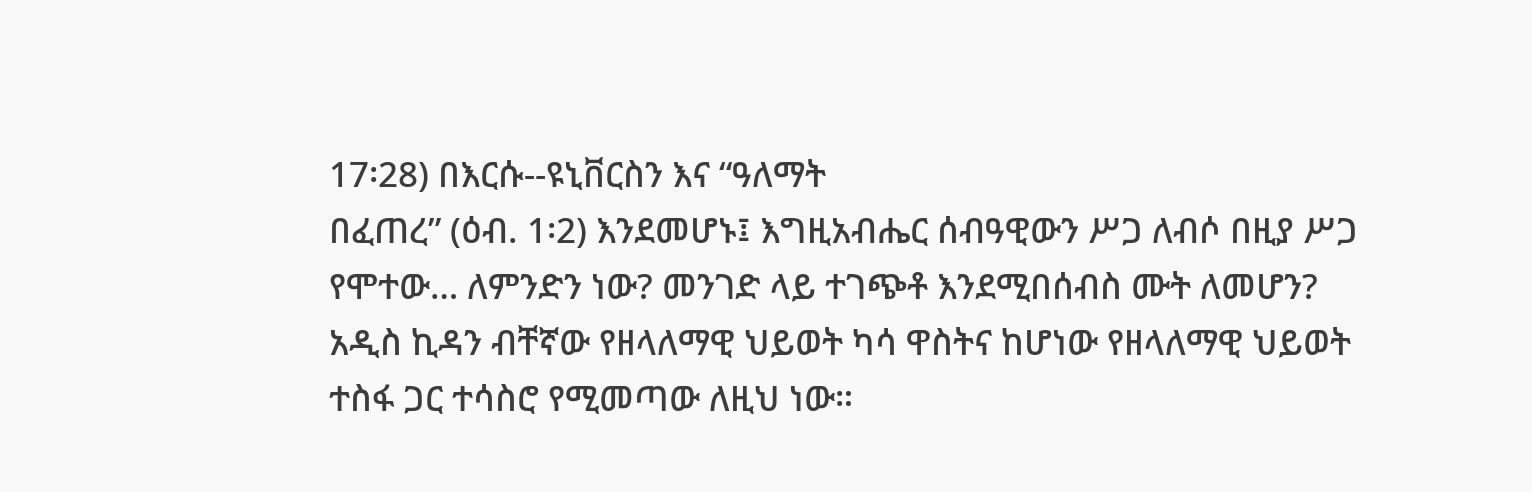17፡28) በእርሱ--ዩኒቨርስን እና “ዓለማት
በፈጠረ” (ዕብ. 1፡2) እንደመሆኑ፤ እግዚአብሔር ሰብዓዊውን ሥጋ ለብሶ በዚያ ሥጋ
የሞተው… ለምንድን ነው? መንገድ ላይ ተገጭቶ እንደሚበሰብስ ሙት ለመሆን?
አዲስ ኪዳን ብቸኛው የዘላለማዊ ህይወት ካሳ ዋስትና ከሆነው የዘላለማዊ ህይወት
ተስፋ ጋር ተሳስሮ የሚመጣው ለዚህ ነው።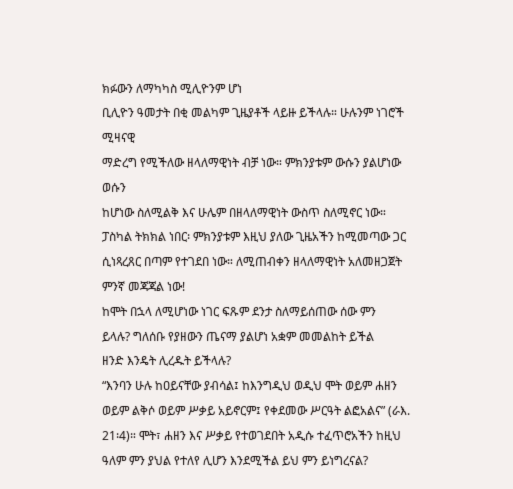ክፉውን ለማካካስ ሚሊዮንም ሆነ
ቢሊዮን ዓመታት በቂ መልካም ጊዜያቶች ላይዙ ይችላሉ። ሁሉንም ነገሮች ሚዛናዊ
ማድረግ የሚችለው ዘላለማዊነት ብቻ ነው። ምክንያቱም ውሱን ያልሆነው ወሱን
ከሆነው ስለሚልቅ እና ሁሌም በዘላለማዊነት ውስጥ ስለሚኖር ነው።
ፓስካል ትክክል ነበር፡ ምክንያቱም እዚህ ያለው ጊዜአችን ከሚመጣው ጋር
ሲነጻረጸር በጣም የተገደበ ነው። ለሚጠብቀን ዘላለማዊነት አለመዘጋጀት
ምንኛ መጃጃል ነው!
ከሞት በኋላ ለሚሆነው ነገር ፍጹም ደንታ ስለማይሰጠው ሰው ምን
ይላሉ? ግለሰቡ የያዘውን ጤናማ ያልሆነ አቋም መመልከት ይችል
ዘንድ እንዴት ሊረዱት ይችላሉ?
“እንባን ሁሉ ከዐይናቸው ያብሳል፤ ከእንግዲህ ወዲህ ሞት ወይም ሐዘን ወይም ልቅሶ ወይም ሥቃይ አይኖርም፤ የቀደመው ሥርዓት ልፎአልና” (ራእ. 21፡4)። ሞት፣ ሐዘን እና ሥቃይ የተወገደበት አዲሱ ተፈጥሮአችን ከዚህ ዓለም ምን ያህል የተለየ ሊሆን እንደሚችል ይህ ምን ይነግረናል?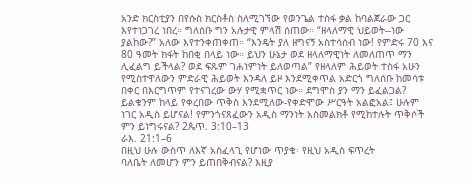አንድ ክርስቲያን በየሱስ ክርስቶስ ስለሚገኘው የወንጌል ተስፋ ቃል ከባልጀራው ጋር እየተነጋገረ ነበረ። ግለሰቡ ግን አሉታዊ ምላሽ ሰጠው። “ዘላለማዊ ህይወት--ነው ያልከው?” አለው እየተንቀጠቀጠ። “እንዴት ያለ ዘግናኝ አስተሳሰብ ነው! የምድሩ 70 እና 80 ዓመት ክፋት ከበቂ በላይ ነው። ይህን ሁኔታ ወደ ዘላለማዊነት ለመለጠጥ ማን ሊፈልግ ይችላል? ወደ ፍጹም ገሐነምነት ይለወጣል” የዘላለም ሕይወት ተስፋ አሁን የሚስተዋለውን ምድራዊ ሕይወት እንዳለ ይዞ እንደሚቀጥል አድርጎ ግለሰቡ ከመሳቱ በቀር በእርግጥም የተናገረው ውሃ የሚቋጥር ነው። ደግሞስ ያን ማን ይፈልጋል? ይልቁንም ከላይ የቀረበው ጥቅስ እንደሚለው-የቀድሞው ሥርዓት አልፎአል፤ ሁሉም ነገር አዲስ ይሆናል! የምንጎናጸፈውን አዲስ ማንነት አስመልክቶ የሚከተሉት ጥቅሶች ምን ይነግሩናል? 2ጴጥ. 3:10–13
ራእ. 21:1–6
በዚህ ሁሉ ውስጥ ለእኛ አስፈላጊ የሆነው ጥያቄ፡ የዚህ አዲስ ፍጥረት
ባለቤት ለመሆን ምን ይጠበቅብናል? እዚያ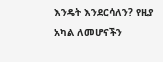እንዴት እንደርሳለን? የዚያ
አካል ለመሆናችን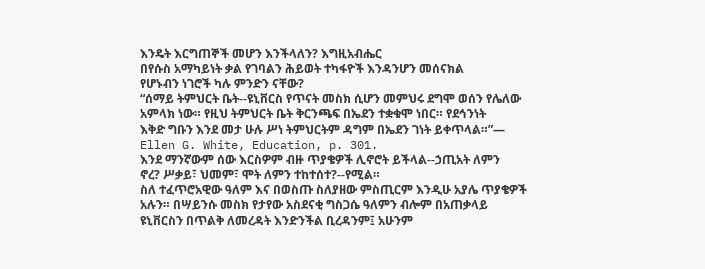እንዴት እርግጠኞች መሆን እንችላለን? እግዚአብሔር
በየሱስ አማካይነት ቃል የገባልን ሕይወት ተካፋዮች እንዳንሆን መሰናክል
የሆኑብን ነገሮች ካሉ ምንድን ናቸው?
“ሰማይ ትምህርት ቤት--ዩኒቨርስ የጥናት መስክ ሲሆን መምህሩ ደግሞ ወሰን የሌለው
አምላክ ነው። የዚህ ትምህርት ቤት ቅርንጫፍ በኤደን ተቋቁሞ ነበር። የደኅንነት
እቅድ ግቡን እንደ መታ ሁሉ ሥነ ትምህርትም ዳግም በኤደን ገነት ይቀጥላል።”—
Ellen G. White, Education, p. 301.
እንደ ማንኛውም ሰው እርስዎም ብዙ ጥያቄዎች ሊኖሮት ይችላል--ኃጢአት ለምን
ኖረ? ሥቃይ፣ ህመም፣ ሞት ለምን ተከተሰተ?--የሚል።
ስለ ተፈጥሮአዊው ዓለም እና በወስጡ ስለያዘው ምስጢርም እንዲሁ አያሌ ጥያቄዎች
አሉን። በሣይንሱ መስክ የታየው አስደናቂ ግስጋሴ ዓለምን ብሎም በአጠቃላይ
ዩኒቨርስን በጥልቅ ለመረዳት እንድንችል ቢረዳንም፤ አሁንም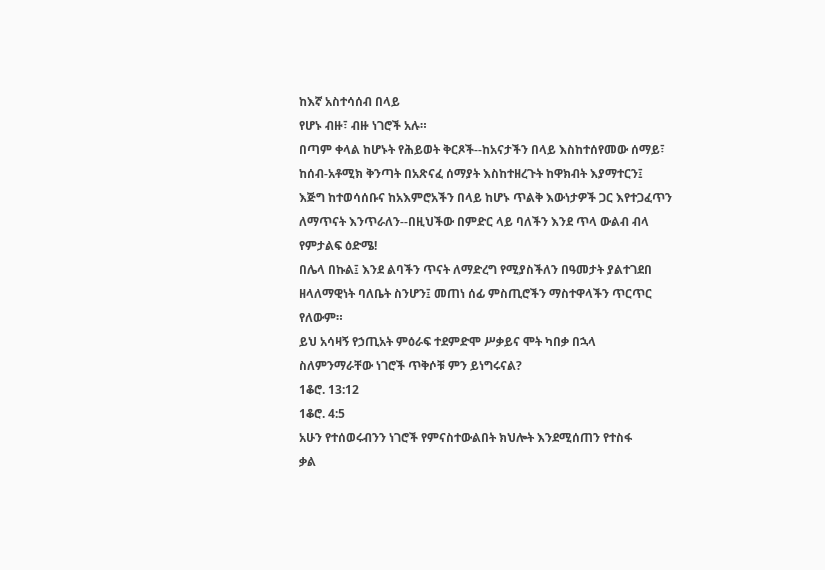ከእኛ አስተሳሰብ በላይ
የሆኑ ብዙ፣ ብዙ ነገሮች አሉ።
በጣም ቀላል ከሆኑት የሕይወት ቅርጾች--ከአናታችን በላይ እስከተሰየመው ሰማይ፣
ከሰብ-አቶሚክ ቅንጣት በአጽናፈ ሰማያት እስከተዘረጉት ከዋክብት እያማተርን፤
እጅግ ከተወሳሰቡና ከአእምሮአችን በላይ ከሆኑ ጥልቅ እውነታዎች ጋር እየተጋፈጥን
ለማጥናት እንጥራለን--በዚህችው በምድር ላይ ባለችን እንደ ጥላ ውልብ ብላ
የምታልፍ ዕድሜ!
በሌላ በኩል፤ እንደ ልባችን ጥናት ለማድረግ የሚያስችለን በዓመታት ያልተገደበ
ዘላለማዊነት ባለቤት ስንሆን፤ መጠነ ሰፊ ምስጢሮችን ማስተዋላችን ጥርጥር
የለውም።
ይህ አሳዛኝ የኃጢአት ምዕራፍ ተደምድሞ ሥቃይና ሞት ካበቃ በኋላ
ስለምንማራቸው ነገሮች ጥቅሶቹ ምን ይነግሩናል?
1ቆሮ. 13:12
1ቆሮ. 4:5
አሁን የተሰወሩብንን ነገሮች የምናስተውልበት ክህሎት እንደሚሰጠን የተስፋ
ቃል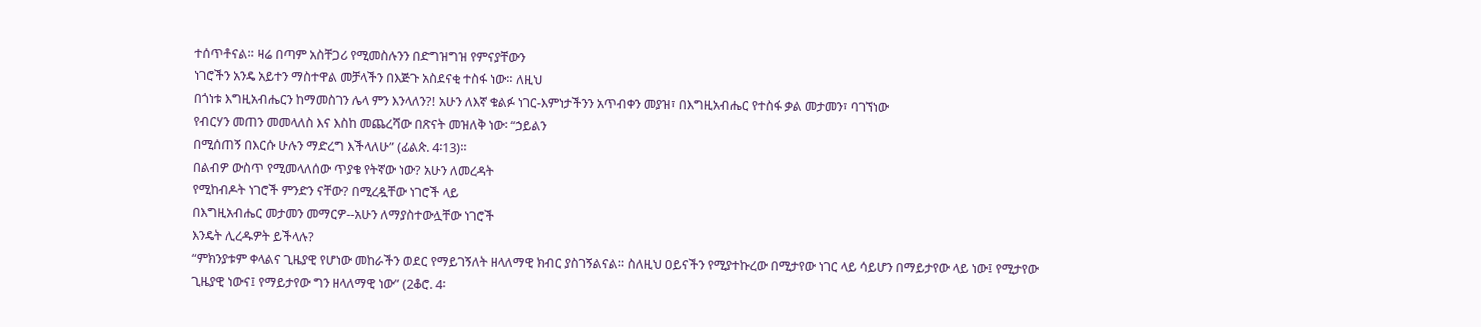ተሰጥቶናል። ዛሬ በጣም አስቸጋሪ የሚመስሉንን በድግዝግዝ የምናያቸውን
ነገሮችን አንዴ አይተን ማስተዋል መቻላችን በእጅጉ አስደናቂ ተስፋ ነው። ለዚህ
በጎነቱ እግዚአብሔርን ከማመስገን ሌላ ምን እንላለን?! አሁን ለእኛ ቁልፉ ነገር-እምነታችንን አጥብቀን መያዝ፣ በእግዚአብሔር የተስፋ ቃል መታመን፣ ባገኘነው
የብርሃን መጠን መመላለስ እና እስከ መጨረሻው በጽናት መዝለቅ ነው፡ “ኃይልን
በሚሰጠኝ በእርሱ ሁሉን ማድረግ እችላለሁ” (ፊልጵ. 4፡13)።
በልብዎ ውስጥ የሚመላለሰው ጥያቄ የትኛው ነው? አሁን ለመረዳት
የሚከብዶት ነገሮች ምንድን ናቸው? በሚረዷቸው ነገሮች ላይ
በእግዚአብሔር መታመን መማርዎ--አሁን ለማያስተውሏቸው ነገሮች
እንዴት ሊረዱዎት ይችላሉ?
“ምክንያቱም ቀላልና ጊዜያዊ የሆነው መከራችን ወደር የማይገኝለት ዘላለማዊ ክብር ያስገኝልናል። ስለዚህ ዐይናችን የሚያተኩረው በሚታየው ነገር ላይ ሳይሆን በማይታየው ላይ ነው፤ የሚታየው ጊዜያዊ ነውና፤ የማይታየው ግን ዘላለማዊ ነው” (2ቆሮ. 4፡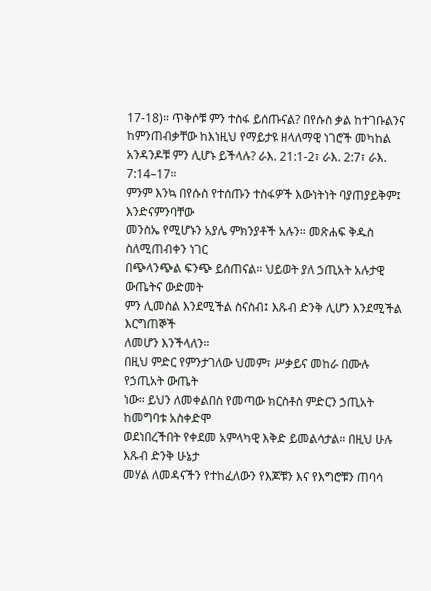17-18)። ጥቅሶቹ ምን ተስፋ ይሰጡናል? በየሱስ ቃል ከተገቡልንና ከምንጠብቃቸው ከእነዚህ የማይታዩ ዘላለማዊ ነገሮች መካከል አንዳንዶቹ ምን ሊሆኑ ይችላሉ? ራእ. 21:1-2፣ ራእ. 2:7፣ ራእ. 7:14–17።
ምንም እንኳ በየሱስ የተሰጡን ተስፋዎች እውነትነት ባያጠያይቅም፤ እንድናምንባቸው
መንስኤ የሚሆኑን አያሌ ምክንያቶች አሉን። መጽሐፍ ቅዱስ ስለሚጠብቀን ነገር
በጭላንጭል ፍንጭ ይሰጠናል። ህይወት ያለ ኃጢአት አሉታዊ ውጤትና ውድመት
ምን ሊመስል እንደሚችል ስናስብ፤ እጹብ ድንቅ ሊሆን እንደሚችል እርግጠኞች
ለመሆን እንችላለን።
በዚህ ምድር የምንታገለው ህመም፣ ሥቃይና መከራ በሙሉ የኃጢአት ውጤት
ነው። ይህን ለመቀልበስ የመጣው ክርስቶስ ምድርን ኃጢአት ከመግባቱ አስቀድሞ
ወደነበረችበት የቀደመ አምላካዊ እቅድ ይመልሳታል። በዚህ ሁሉ እጹብ ድንቅ ሁኔታ
መሃል ለመዳናችን የተከፈለውን የእጆቹን እና የእግሮቹን ጠባሳ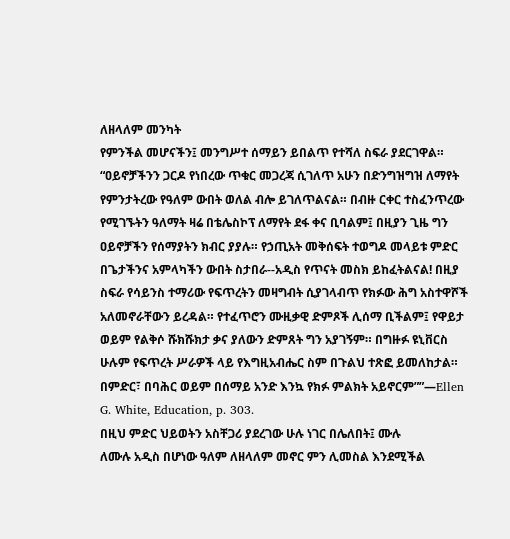ለዘላለም መንካት
የምንችል መሆናችን፤ መንግሥተ ሰማይን ይበልጥ የተሻለ ስፍራ ያደርገዋል።
“ዐይኖቻችንን ጋርዶ የነበረው ጥቁር መጋረጃ ሲገለጥ አሁን በድንግዝግዝ ለማየት
የምንታትረው የዓለም ውበት ወለል ብሎ ይገለጥልናል። በብዙ ርቀር ተስፈንጥረው
የሚገኙትን ዓለማት ዛሬ በቴሌስኮፕ ለማየት ደፋ ቀና ቢባልም፤ በዚያን ጊዜ ግን
ዐይኖቻችን የሰማያትን ክብር ያያሉ። የኃጢአት መቅሰፍት ተወግዶ መላይቱ ምድር
በጌታችንና አምላካችን ውበት ስታበራ--አዲስ የጥናት መስክ ይከፈትልናል! በዚያ
ስፍራ የሳይንስ ተማሪው የፍጥረትን መዛግብት ሲያገላብጥ የክፉው ሕግ አስተዋሾች
አለመኖራቸውን ይረዳል። የተፈጥሮን ሙዚቃዊ ድምጾች ሊሰማ ቢችልም፤ የዋይታ
ወይም የልቅሶ ሹክሹክታ ቃና ያለውን ድምጸት ግን አያገኝም። በግዙፉ ዩኒቨርስ
ሁሉም የፍጥረት ሥራዎች ላይ የእግዚአብሔር ስም በጉልህ ተጽፎ ይመለከታል።
በምድር፣ በባሕር ወይም በሰማይ አንድ እንኳ የክፉ ምልክት አይኖርም””—Ellen
G. White, Education, p. 303.
በዚህ ምድር ህይወትን አስቸጋሪ ያደረገው ሁሉ ነገር በሌለበት፤ ሙሉ
ለሙሉ አዲስ በሆነው ዓለም ለዘላለም መኖር ምን ሊመስል እንደሚችል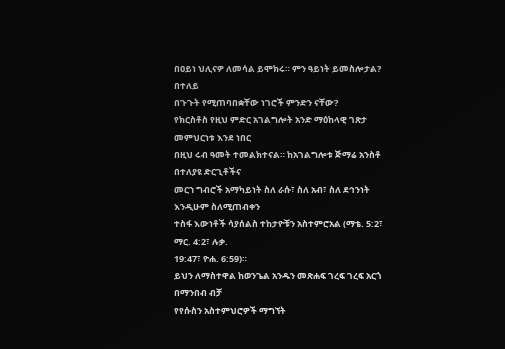በዐይነ ህሊናዎ ለመሳል ይሞክሩ። ምን ዓይነት ይመስሎታል? በተለይ
በጉጉት የሚጠባበቋቸው ነገሮች ምንድን ናቸው?
የክርስቶስ የዚህ ምድር አገልግሎት አንድ ማዕከላዊ ገጽታ መምህርነቱ እንደ ነበር
በዚህ ሩብ ዓመት ተመልክተናል። ከአገልግሎቱ ጅማሬ አንስቶ በተለያዩ ድርጊቶችና
መርኀ ግብሮች አማካይነት ስለ ራሱ፣ ስለ አብ፣ ስለ ደኅንነት እንዲሁም ስለሚጠብቀን
ተስፋ እውነቶች ሳያሰልስ ተከታዮቹን አስተምሮአል (ማቴ. 5:2፣ ማር. 4:2፣ ሉቃ.
19:47፣ ዮሐ. 6:59)።
ይህን ለማስተዋል ከወንጌል አንዱን መጽሐፍ ገረፍ ገረፍ አርጎ በማንበብ ብቻ
የየሱስን አስተምህሮዎች ማግኘት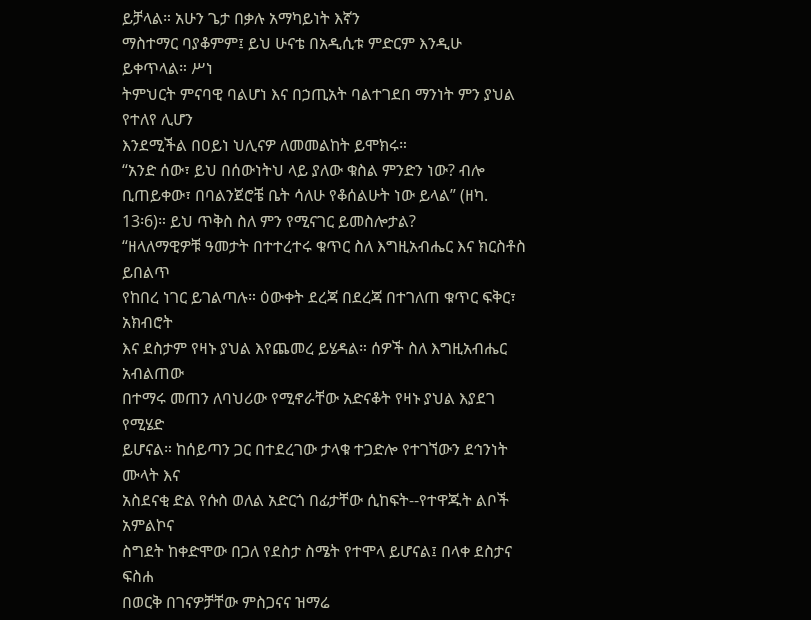ይቻላል። አሁን ጌታ በቃሉ አማካይነት እኛን
ማስተማር ባያቆምም፤ ይህ ሁናቴ በአዲሲቱ ምድርም እንዲሁ ይቀጥላል። ሥነ
ትምህርት ምናባዊ ባልሆነ እና በኃጢአት ባልተገደበ ማንነት ምን ያህል የተለየ ሊሆን
እንደሚችል በዐይነ ህሊናዎ ለመመልከት ይሞክሩ።
“አንድ ሰው፣ ይህ በሰውነትህ ላይ ያለው ቁስል ምንድን ነው? ብሎ
ቢጠይቀው፣ በባልንጀሮቼ ቤት ሳለሁ የቆሰልሁት ነው ይላል” (ዘካ.
13፡6)። ይህ ጥቅስ ስለ ምን የሚናገር ይመስሎታል?
“ዘላለማዊዎቹ ዓመታት በተተረተሩ ቁጥር ስለ እግዚአብሔር እና ክርስቶስ ይበልጥ
የከበረ ነገር ይገልጣሉ። ዕውቀት ደረጃ በደረጃ በተገለጠ ቁጥር ፍቅር፣ አክብሮት
እና ደስታም የዛኑ ያህል እየጨመረ ይሄዳል። ሰዎች ስለ እግዚአብሔር አብልጠው
በተማሩ መጠን ለባህሪው የሚኖራቸው አድናቆት የዛኑ ያህል እያደገ የሚሄድ
ይሆናል። ከሰይጣን ጋር በተደረገው ታላቁ ተጋድሎ የተገኘውን ደኅንነት ሙላት እና
አስደናቂ ድል የሱስ ወለል አድርጎ በፊታቸው ሲከፍት--የተዋጁት ልቦች አምልኮና
ስግደት ከቀድሞው በጋለ የደስታ ስሜት የተሞላ ይሆናል፤ በላቀ ደስታና ፍስሐ
በወርቅ በገናዎቻቸው ምስጋናና ዝማሬ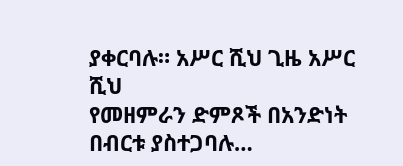ያቀርባሉ። አሥር ሺህ ጊዜ አሥር ሺህ
የመዘምራን ድምጾች በአንድነት በብርቱ ያስተጋባሉ…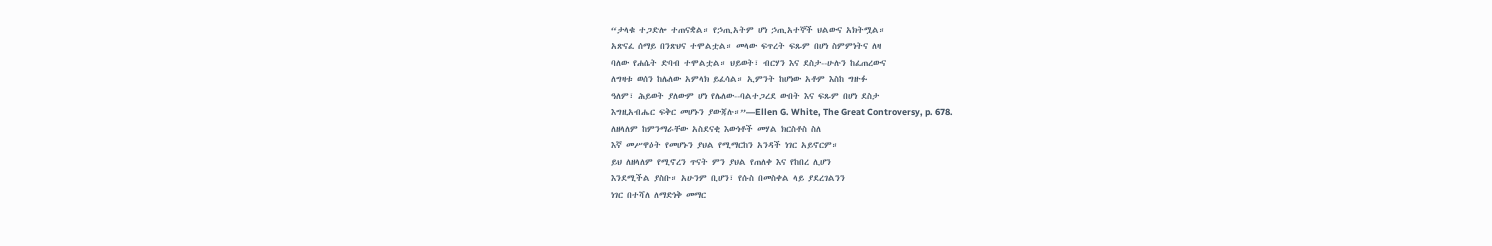“ታላቁ ተጋድሎ ተጠናቋል። የኃጢአትም ሆነ ኃጢአተኞች ህልውና አክትሟል።
አጽናፈ ሰማይ በንጽህና ተሞልቷል። መላው ፍጥረት ፍጹም በሆነ ስምምነትና ለዛ
ባለው የሐሴት ድባብ ተሞልቷል። ህይወት፣ ብርሃን እና ደስታ--ሁሉን ከፈጠረውና
ለግዛቱ ወሰን ከሌለው አምላክ ይፈሳል። ኢምንት ከሆነው አቶም እስከ ግዙፉ
ዓለም፣ ሕይወት ያለውም ሆነ የሌለው--ባልተጋረደ ውበት እና ፍጹም በሆነ ደስታ
እግዚአብሔር ፍቅር መሆኑን ያውጃሉ።”—Ellen G. White, The Great Controversy, p. 678.
ለዘላለም ከምንማራቸው አስደናቂ እውነቶች መሃል ክርስቶስ ስለ
እኛ መሥዋዕት የመሆኑን ያህል የሚማርከን አንዳች ነገር አይኖርም።
ይህ ለዘላለም የሚኖረን ጥናት ምን ያህል የጠለቀ እና የከበረ ሊሆን
እንደሚችል ያስቡ። አሁንም ቢሆን፣ የሱስ በመስቀል ላይ ያደረገልንን
ነገር በተሻለ ለማድነቅ መማር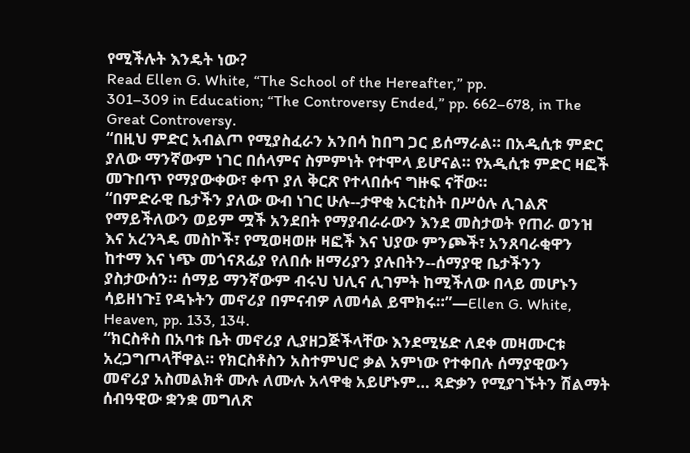የሚችሉት እንዴት ነው?
Read Ellen G. White, “The School of the Hereafter,” pp.
301–309 in Education; “The Controversy Ended,” pp. 662–678, in The
Great Controversy.
“በዚህ ምድር አብልጦ የሚያስፈራን አንበሳ ከበግ ጋር ይሰማራል። በአዲሲቱ ምድር
ያለው ማንኛውም ነገር በሰላምና ስምምነት የተሞላ ይሆናል። የአዲሲቱ ምድር ዛፎች
መጉበጥ የማያውቀው፣ ቀጥ ያለ ቅርጽ የተላበሱና ግዙፍ ናቸው።
“በምድራዊ ቤታችን ያለው ውብ ነገር ሁሉ--ታዋቂ አርቲስት በሥዕሉ ሊገልጽ
የማይችለውን ወይም ሟች አንደበት የማያብራራውን እንደ መስታወት የጠራ ወንዝ
እና አረንጓዴ መስኮች፣ የሚወዛወዙ ዛፎች እና ህያው ምንጮች፣ አንጸባራቂዋን
ከተማ እና ነጭ መጎናጸፊያ የለበሱ ዘማሪያን ያሉበትን--ሰማያዊ ቤታችንን
ያስታውሰን። ሰማይ ማንኛውም ብሩህ ህሊና ሊገምት ከሚችለው በላይ መሆኑን
ሳይዘነጉ፤ የዳኑትን መኖሪያ በምናብዎ ለመሳል ይሞክሩ።”—Ellen G. White,
Heaven, pp. 133, 134.
“ክርስቶስ በአባቱ ቤት መኖሪያ ሊያዘጋጅችላቸው እንደሚሄድ ለደቀ መዛሙርቱ
አረጋግጦላቸዋል። የክርስቶስን አስተምህሮ ቃል አምነው የተቀበሉ ሰማያዊውን
መኖሪያ አስመልክቶ ሙሉ ለሙሉ አላዋቂ አይሆኑም… ጻድቃን የሚያገኙትን ሽልማት
ሰብዓዊው ቋንቋ መግለጽ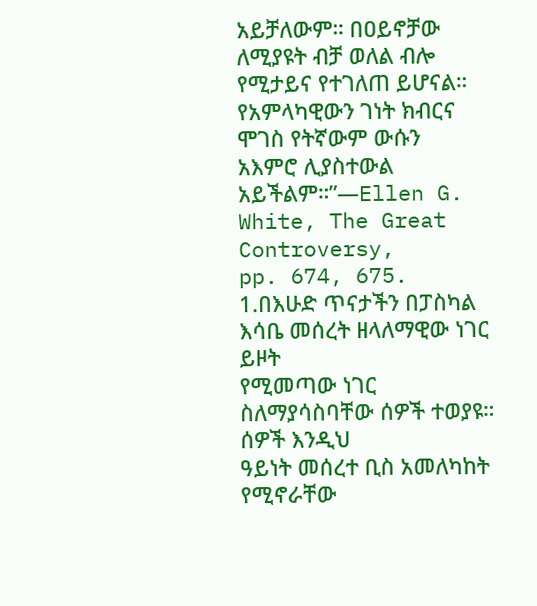አይቻለውም። በዐይኖቻው ለሚያዩት ብቻ ወለል ብሎ
የሚታይና የተገለጠ ይሆናል። የአምላካዊውን ገነት ክብርና ሞገስ የትኛውም ውሱን
አእምሮ ሊያስተውል አይችልም።”—Ellen G. White, The Great Controversy,
pp. 674, 675.
1.በእሁድ ጥናታችን በፓስካል እሳቤ መሰረት ዘላለማዊው ነገር ይዞት
የሚመጣው ነገር ስለማያሳስባቸው ሰዎች ተወያዩ። ሰዎች እንዲህ
ዓይነት መሰረተ ቢስ አመለካከት የሚኖራቸው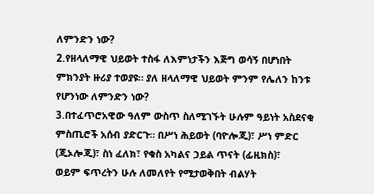ለምንድን ነው?
2.የዘላለማዊ ህይወት ተስፋ ለእምነታችን እጅግ ወሳኝ በሆነበት
ምክንያት ዙሪያ ተወያዩ። ያለ ዘላለማዊ ህይወት ምንም የሌለን ከንቱ
የሆንነው ለምንድን ነው?
3.በተፈጥሮአዊው ዓለም ውስጥ ስለሚገኙት ሁሉም ዓይነት አስደናቂ
ምስጢሮች አሰብ ያድርጉ። በሥነ ሕይወት (ባዮሎጂ)፣ ሥነ ምድር
(ጂኦሎጂ)፣ ስነ ፈለክ፣ የቁስ አካልና ኃይል ጥናት (ፊዚክስ)፣
ወይም ፍጥረትን ሁሉ ለመለየት የሚታወቅበት ብልሃት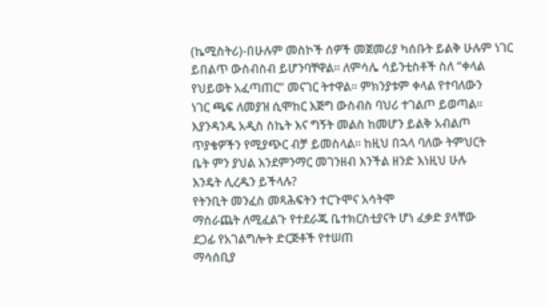(ኬሚስትሪ)-በሁሉም መስኮች ሰዎች መጀመሪያ ካሰቡት ይልቅ ሁሉም ነገር
ይበልጥ ውስብስብ ይሆንባቸዋል። ለምሳሌ ሳይንቲስቶች ስለ “ቀላል
የህይወት አፈጣጠር” መናገር ትተዋል። ምክንያቱም ቀላል የተባለውን
ነገር ጫፍ ለመያዝ ሲሞከር እጅግ ውስብስ ባህሪ ተገልጦ ይወጣል።
እያንዳንዱ አዲስ ስኬት እና ግኝት መልስ ከመሆን ይልቅ አብልጦ
ጥያቄዎችን የሚያጭር ብቻ ይመስላል። ከዚህ በኋላ ባለው ትምህርት
ቤት ምን ያህል እንደምንማር መገንዘብ እንችል ዘንድ እነዚህ ሁሉ
እንዴት ሊረዱን ይችላሉ?
የትንቢት መንፈስ መጻሕፍትን ተርጉሞና አሳትሞ
ማሰራጨት ለሚፈልጉ የተደራጁ ቤተክርስቲያናት ሆነ ፈቃድ ያላቸው
ደጋፊ የአገልግሎት ድርጅቶች የተሠጠ
ማሳሰቢያ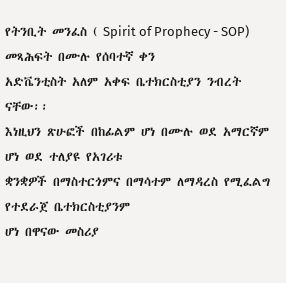የትንቢት መንፈስ ( Spirit of Prophecy - SOP) መጻሕፍት በሙሉ የሰባተኛ ቀን
አድቬንቲስት አለም አቀፍ ቤተክርስቲያን ንብረት ናቸው፡፡
እነዚህን ጽሁፎች በከፊልም ሆነ በሙሉ ወደ አማርኛም ሆነ ወደ ተለያዩ የአገሪቱ
ቋንቋዎች በማስተርጎምና በማሳተም ለማዳረስ የሚፈልግ የተደራጀ ቤተክርስቲያንም
ሆነ በዋናው መስሪያ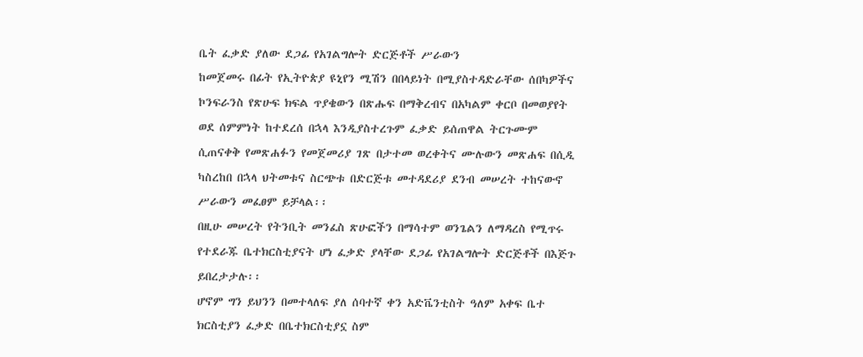ቤት ፈቃድ ያለው ደጋፊ የአገልግሎት ድርጅቶች ሥራውን
ከመጀመሩ በፊት የኢትዮጵያ ዩኒየን ሚሽን በበላይነት በሚያስተዳድራቸው ሰበካዎችና
ኮንፍራንስ የጽሁፍ ክፍል ጥያቄውን በጽሑፍ በማቅረብና በአካልም ቀርቦ በመወያየት
ወደ ሰምምነት ከተደረሰ በኋላ እንዲያስተረጉም ፈቃድ ይሰጠዋል ትርጉሙም
ሲጠናቀቅ የመጽሐፉን የመጀመሪያ ገጽ በታተመ ወረቀትና ሙሉውን መጽሐፍ በሲዲ
ካስረከበ በኋላ ህትመቱና ስርጭቱ በድርጅቱ መተዳደሪያ ደንብ መሠረት ተከናውኖ
ሥራውን መፈፀም ይቻላል፡፡
በዚሁ መሠረት የትንቢት መንፈስ ጽሁፎችን በማሳተም ወንጌልን ለማዳረስ የሚጥሩ
የተደራጁ ቤተክርስቲያናት ሆነ ፈቃድ ያላቸው ደጋፊ የአገልግሎት ድርጅቶች በእጅጉ
ይበረታታሉ፡፡
ሆኖም ግን ይህንን በመተላለፍ ያለ ሰባተኛ ቀን አድቬንቲስት ዓለም አቀፍ ቤተ
ክርስቲያን ፈቃድ በቤተክርስቲያኗ ስም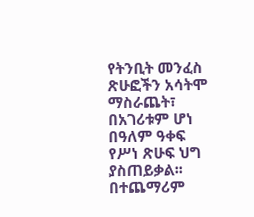የትንቢት መንፈስ ጽሁፎችን አሳትሞ
ማስራጨት፣ በአገሪቱም ሆነ በዓለም ዓቀፍ የሥነ ጽሁፍ ህግ ያስጠይቃል፡፡
በተጨማሪም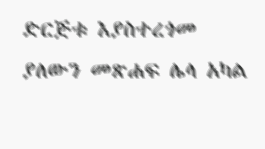ድርጅቱ እያስተረጎመ ያለውን መጽሐፍ ሌላ አካል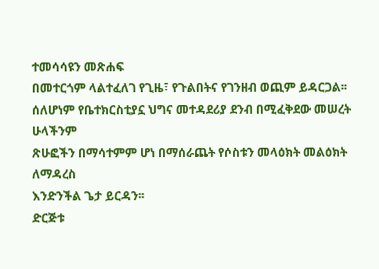ተመሳሳዩን መጽሐፍ
በመተርጎም ላልተፈለገ የጊዜ፣ የጉልበትና የገንዘብ ወጪም ይዳርጋል፡፡
ሰለሆነም የቤተክርስቲያኗ ህግና መተዳደሪያ ደንብ በሚፈቅደው መሠረት ሁላችንም
ጽሁፎችን በማሳተምም ሆነ በማሰራጨት የሶስቱን መላዕክት መልዕክት ለማዳረስ
እንድንችል ጌታ ይርዳን፡፡
ድርጅቱ